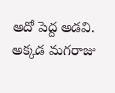అదో పెద్ద అడవి. అక్కడ మగరాజు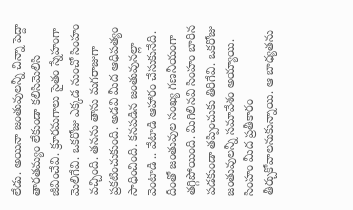లేడు. అయినా జంతువులన్నీ చిన్నా పెద్దా తారతమ్యం లేకుండా కలిసిమెలిసి జీవించేవి. క్రూరమగాలు సైతం స్నేహంగా మెలిగేవి. ఒకరోజు ఎక్కడ నుంచో సింహం వచ్చింది. తనను తాను మగరాజుగా ప్రకటించుకుంది. అడవి మీద ఆధిపత్యం సాధించింది. కనపడిన జంతువునల్లా వెంటాడి .. వేటాడి ఆహారం చేసుకునేది. దీంతో జంతువుల సంఖ్య గణనీయంగా తగ్గిపోయింది. మిగిలినవి సింహం బారిన పడకుండా తప్పించుకు తిరిగేవి. ఒకరోజు జంతువులన్నీ సమావేశం అయ్యాయి. సింహం మీద ప్రతీకారం తీర్చుకోవాలనుకున్నాయి. ఆ బాధ్యతను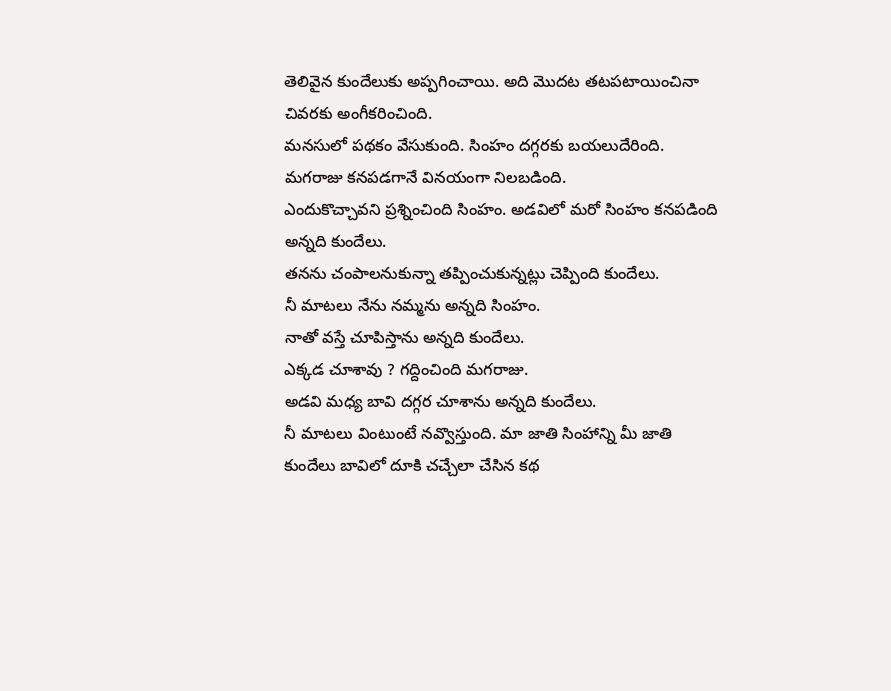తెలివైన కుందేలుకు అప్పగించాయి. అది మొదట తటపటాయించినా చివరకు అంగీకరించింది.
మనసులో పథకం వేసుకుంది. సింహం దగ్గరకు బయలుదేరింది. మగరాజు కనపడగానే వినయంగా నిలబడింది.
ఎందుకొచ్చావని ప్రశ్నించింది సింహం. అడవిలో మరో సింహం కనపడింది అన్నది కుందేలు.
తనను చంపాలనుకున్నా తప్పించుకున్నట్లు చెప్పింది కుందేలు.
నీ మాటలు నేను నమ్మను అన్నది సింహం.
నాతో వస్తే చూపిస్తాను అన్నది కుందేలు.
ఎక్కడ చూశావు ? గద్దించింది మగరాజు.
అడవి మధ్య బావి దగ్గర చూశాను అన్నది కుందేలు.
నీ మాటలు వింటుంటే నవ్వొస్తుంది. మా జాతి సింహాన్ని మీ జాతి కుందేలు బావిలో దూకి చచ్చేలా చేసిన కథ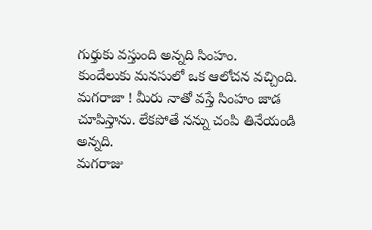గుర్తుకు వస్తుంది అన్నది సింహం.
కుందేలుకు మనసులో ఒక ఆలోచన వచ్చింది.
మగరాజా ! మీరు నాతో వస్తే సింహం జాడ చూపిస్తాను. లేకపోతే నన్ను చంపి తినేయండి అన్నది.
మగరాజు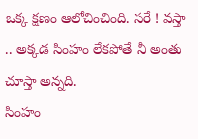ఒక్క క్షణం ఆలోచించింది. సరే ! వస్తా .. అక్కడ సింహం లేకపోతే నీ అంతు చూస్తా అన్నది.
సింహం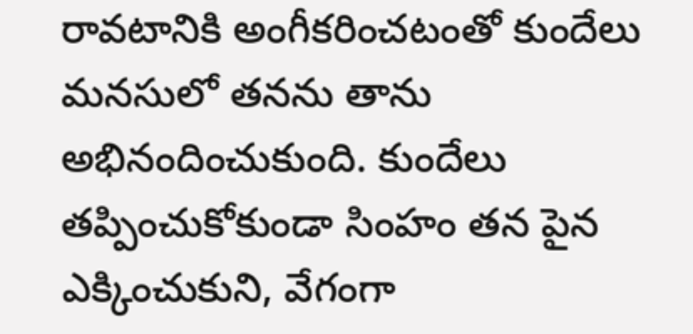రావటానికి అంగీకరించటంతో కుందేలు మనసులో తనను తాను అభినందించుకుంది. కుందేలు తప్పించుకోకుండా సింహం తన పైన ఎక్కించుకుని, వేగంగా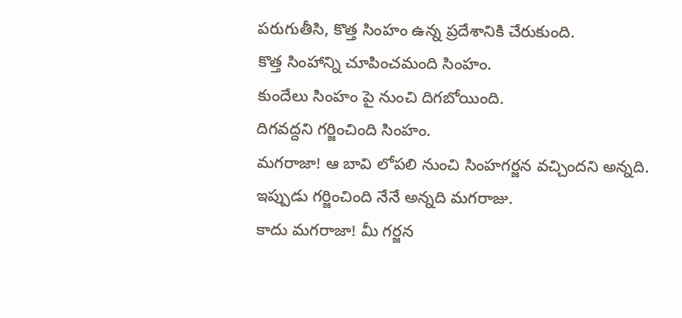పరుగుతీసి, కొత్త సింహం ఉన్న ప్రదేశానికి చేరుకుంది.
కొత్త సింహాన్ని చూపించమంది సింహం.
కుందేలు సింహం పై నుంచి దిగబోయింది.
దిగవద్దని గర్జించింది సింహం.
మగరాజా! ఆ బావి లోపలి నుంచి సింహగర్జన వచ్చిందని అన్నది. ఇప్పుడు గర్జించింది నేనే అన్నది మగరాజు.
కాదు మగరాజా! మీ గర్జన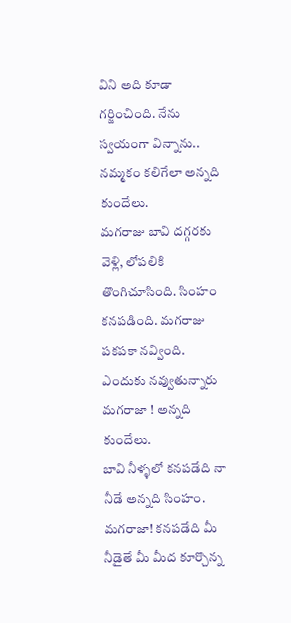విని అది కూడా గర్జించింది. నేను స్వయంగా విన్నాను.. నమ్మకం కలిగేలా అన్నది కుందేలు.
మగరాజు బావి దగ్గరకు వెళ్లి, లోపలికి తొంగిచూసింది. సింహం కనపడింది. మగరాజు పకపకా నవ్వింది. ఎందుకు నవ్వుతున్నారు మగరాజా ! అన్నది కుందేలు.
బావి నీళ్ళలో కనపడేది నా నీడే అన్నది సింహం.
మగరాజా! కనపడేది మీ నీడైతే మీ మీద కూర్చొన్న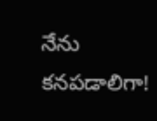నేను కనపడాలిగా!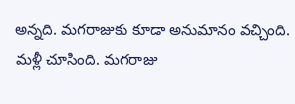అన్నది. మగరాజుకు కూడా అనుమానం వచ్చింది. మళ్లీ చూసింది. మగరాజు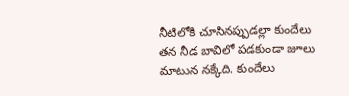నీటిలోకి చూసినప్పుడల్లా కుందేలు తన నీడ బావిలో పడకుండా జూలు మాటున నక్కేది. కుందేలు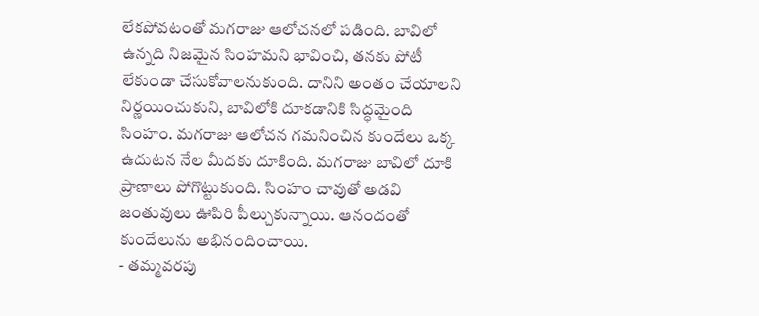లేకపోవటంతో మగరాజు ఆలోచనలో పడింది. బావిలో ఉన్నది నిజమైన సింహమని భావించి, తనకు పోటీ లేకుండా చేసుకోవాలనుకుంది. దానిని అంతం చేయాలని నిర్ణయించుకుని, బావిలోకి దూకడానికి సిద్ధమైంది సింహం. మగరాజు ఆలోచన గమనించిన కుందేలు ఒక్క ఉదుటన నేల మీదకు దూకింది. మగరాజు బావిలో దూకి ప్రాణాలు పోగొట్టుకుంది. సింహం చావుతో అడవి జంతువులు ఊపిరి పీల్చుకున్నాయి. ఆనందంతో కుందేలును అభినందించాయి.
- తమ్మవరపు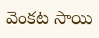వెంకట సాయి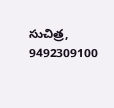సుచిత్ర, 9492309100